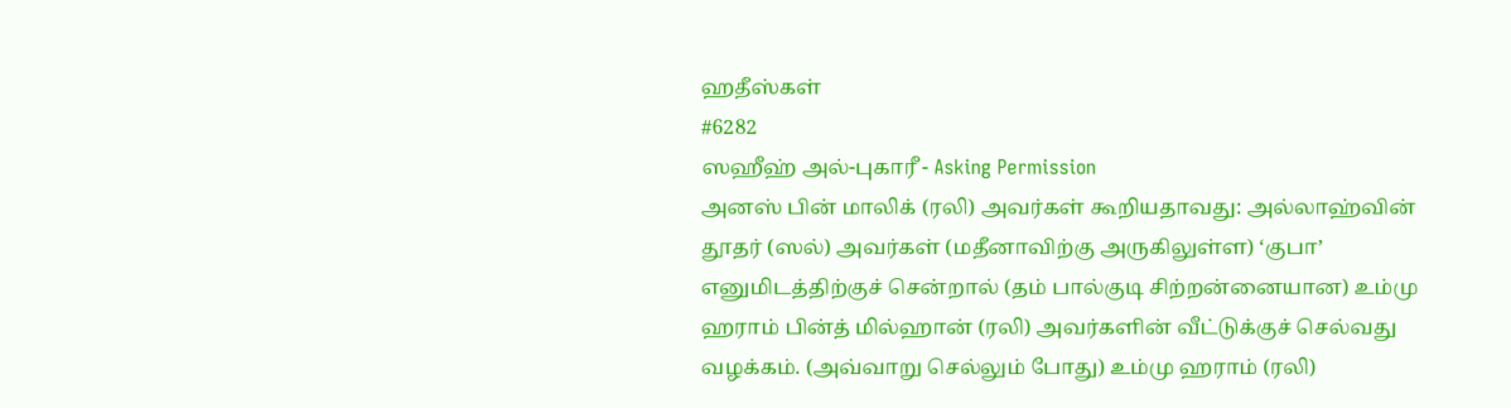ஹதீஸ்கள்
#6282
ஸஹீஹ் அல்-புகாரீ - Asking Permission
அனஸ் பின் மாலிக் (ரலி) அவர்கள் கூறியதாவது: அல்லாஹ்வின் தூதர் (ஸல்) அவர்கள் (மதீனாவிற்கு அருகிலுள்ள) ‘குபா’ எனுமிடத்திற்குச் சென்றால் (தம் பால்குடி சிற்றன்னையான) உம்மு ஹராம் பின்த் மில்ஹான் (ரலி) அவர்களின் வீட்டுக்குச் செல்வது வழக்கம். (அவ்வாறு செல்லும் போது) உம்மு ஹராம் (ரலி)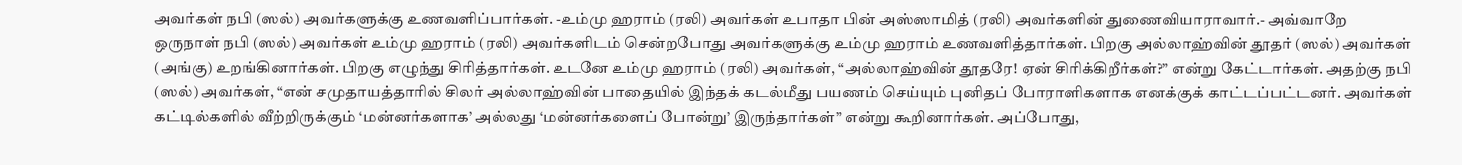அவர்கள் நபி (ஸல்) அவர்களுக்கு உணவளிப்பார்கள். -உம்மு ஹராம் (ரலி) அவர்கள் உபாதா பின் அஸ்ஸாமித் (ரலி) அவர்களின் துணைவியாராவார்.- அவ்வாறே ஒருநாள் நபி (ஸல்) அவர்கள் உம்மு ஹராம் (ரலி) அவர்களிடம் சென்றபோது அவர்களுக்கு உம்மு ஹராம் உணவளித்தார்கள். பிறகு அல்லாஹ்வின் தூதர் (ஸல்) அவர்கள் (அங்கு) உறங்கினார்கள். பிறகு எழுந்து சிரித்தார்கள். உடனே உம்மு ஹராம் (ரலி) அவர்கள், “அல்லாஹ்வின் தூதரே! ஏன் சிரிக்கிறீர்கள்?” என்று கேட்டார்கள். அதற்கு நபி (ஸல்) அவர்கள், “என் சமுதாயத்தாரில் சிலர் அல்லாஹ்வின் பாதையில் இந்தக் கடல்மீது பயணம் செய்யும் புனிதப் போராளிகளாக எனக்குக் காட்டப்பட்டனர். அவர்கள் கட்டில்களில் வீற்றிருக்கும் ‘மன்னர்களாக’ அல்லது ‘மன்னர்களைப் போன்று’ இருந்தார்கள்” என்று கூறினார்கள். அப்போது,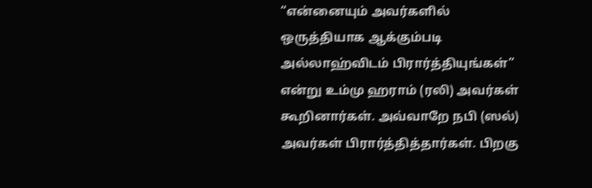“என்னையும் அவர்களில் ஒருத்தியாக ஆக்கும்படி அல்லாஹ்விடம் பிரார்த்தியுங்கள்” என்று உம்மு ஹராம் (ரலி) அவர்கள் கூறினார்கள். அவ்வாறே நபி (ஸல்) அவர்கள் பிரார்த்தித்தார்கள். பிறகு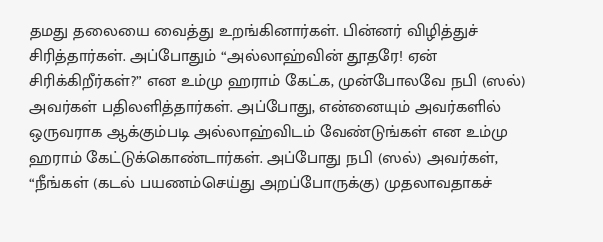தமது தலையை வைத்து உறங்கினார்கள். பின்னர் விழித்துச் சிரித்தார்கள். அப்போதும் “அல்லாஹ்வின் தூதரே! ஏன் சிரிக்கிறீர்கள்?” என உம்மு ஹராம் கேட்க, முன்போலவே நபி (ஸல்) அவர்கள் பதிலளித்தார்கள். அப்போது, என்னையும் அவர்களில் ஒருவராக ஆக்கும்படி அல்லாஹ்விடம் வேண்டுங்கள் என உம்மு ஹராம் கேட்டுக்கொண்டார்கள். அப்போது நபி (ஸல்) அவர்கள், “நீங்கள் (கடல் பயணம்செய்து அறப்போருக்கு) முதலாவதாகச்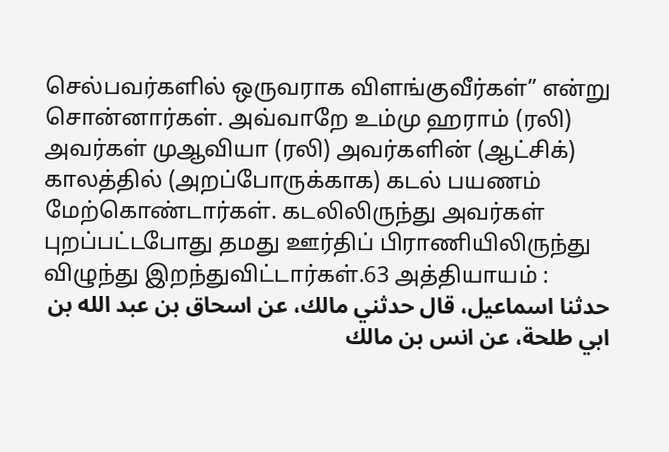செல்பவர்களில் ஒருவராக விளங்குவீர்கள்” என்று சொன்னார்கள். அவ்வாறே உம்மு ஹராம் (ரலி) அவர்கள் முஆவியா (ரலி) அவர்களின் (ஆட்சிக்) காலத்தில் (அறப்போருக்காக) கடல் பயணம் மேற்கொண்டார்கள். கடலிலிருந்து அவர்கள் புறப்பட்டபோது தமது ஊர்திப் பிராணியிலிருந்து விழுந்து இறந்துவிட்டார்கள்.63 அத்தியாயம் :
حدثنا اسماعيل، قال حدثني مالك، عن اسحاق بن عبد الله بن ابي طلحة، عن انس بن مالك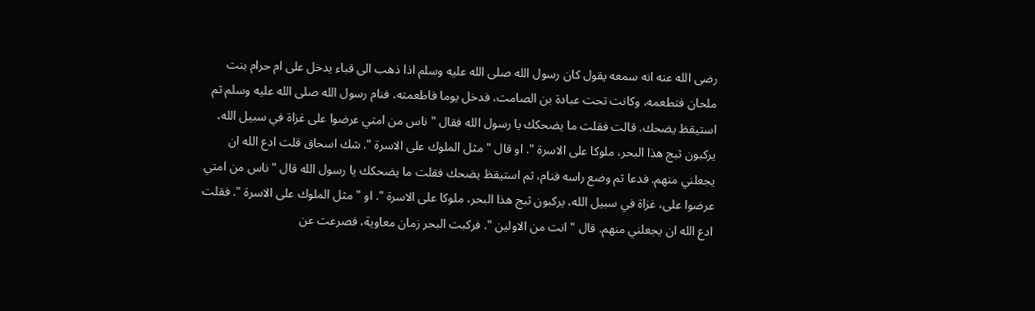رضى الله عنه انه سمعه يقول كان رسول الله صلى الله عليه وسلم اذا ذهب الى قباء يدخل على ام حرام بنت ملحان فتطعمه، وكانت تحت عبادة بن الصامت، فدخل يوما فاطعمته، فنام رسول الله صلى الله عليه وسلم ثم استيقظ يضحك. قالت فقلت ما يضحكك يا رسول الله فقال " ناس من امتي عرضوا على غزاة في سبيل الله، يركبون ثبج هذا البحر، ملوكا على الاسرة ". او قال " مثل الملوك على الاسرة ". شك اسحاق قلت ادع الله ان يجعلني منهم. فدعا ثم وضع راسه فنام، ثم استيقظ يضحك فقلت ما يضحكك يا رسول الله قال " ناس من امتي عرضوا على، غزاة في سبيل الله، يركبون ثبج هذا البحر، ملوكا على الاسرة ". او " مثل الملوك على الاسرة ". فقلت ادع الله ان يجعلني منهم. قال " انت من الاولين ". فركبت البحر زمان معاوية، فصرعت عن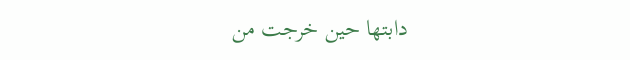دابتها حين خرجت من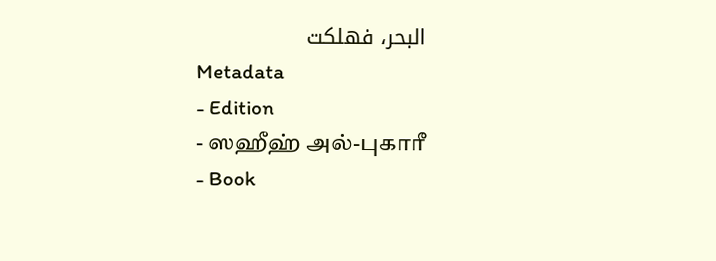البحر، فهلكت
Metadata
- Edition
- ஸஹீஹ் அல்-புகாரீ
- Book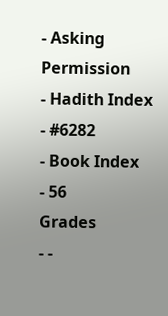- Asking Permission
- Hadith Index
- #6282
- Book Index
- 56
Grades
- -